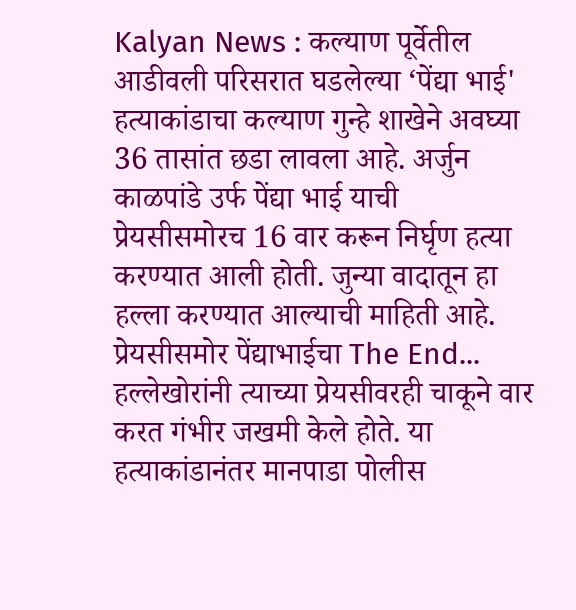Kalyan News : कल्याण पूर्वेतील आडीवली परिसरात घडलेल्या ‘पेंद्या भाई' हत्याकांडाचा कल्याण गुन्हे शाखेने अवघ्या 36 तासांत छडा लावला आहे. अर्जुन काळपांडे उर्फ पेंद्या भाई याची प्रेयसीसमोरच 16 वार करून निर्घृण हत्या करण्यात आली होती. जुन्या वादातून हा हल्ला करण्यात आल्याची माहिती आहे.
प्रेयसीसमोर पेंद्याभाईचा The End...
हल्लेखोरांनी त्याच्या प्रेयसीवरही चाकूने वार करत गंभीर जखमी केले होते. या हत्याकांडानंतर मानपाडा पोलीस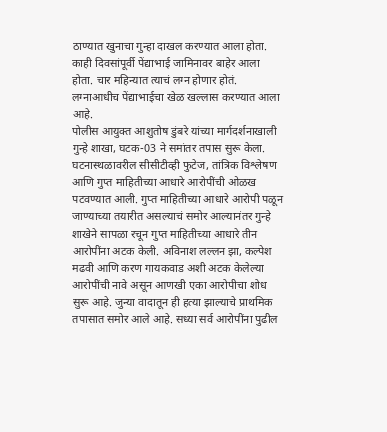ठाण्यात खुनाचा गुन्हा दाखल करण्यात आला होता. काही दिवसांपूर्वी पेंद्याभाई जामिनावर बाहेर आला होता. चार महिन्यात त्याचं लग्न होणार होतं. लग्नाआधीच पेंद्याभाईचा खेळ खल्लास करण्यात आला आहे.
पोलीस आयुक्त आशुतोष डुंबरे यांच्या मार्गदर्शनाखाली गुन्हे शाखा, घटक-03 ने समांतर तपास सुरू केला. घटनास्थळावरील सीसीटीव्ही फुटेज, तांत्रिक विश्लेषण आणि गुप्त माहितीच्या आधारे आरोपींची ओळख पटवण्यात आली. गुप्त माहितीच्या आधारे आरोपी पळून जाण्याच्या तयारीत असल्याचं समोर आल्यानंतर गुन्हे शाखेने सापळा रचून गुप्त माहितीच्या आधारे तीन आरोपींना अटक केली. अविनाश लल्लन झा, कल्पेश मढवी आणि करण गायकवाड अशी अटक केलेल्या आरोपींची नावे असून आणखी एका आरोपीचा शोध सुरू आहे. जुन्या वादातून ही हत्या झाल्याचे प्राथमिक तपासात समोर आले आहे. सध्या सर्व आरोपींना पुढील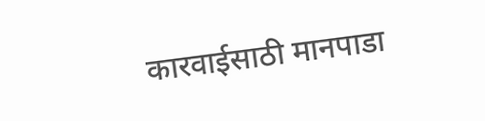कारवाईसाठी मानपाडा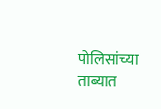पोलिसांच्या ताब्यात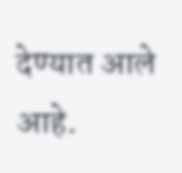देण्यात आले आहे.